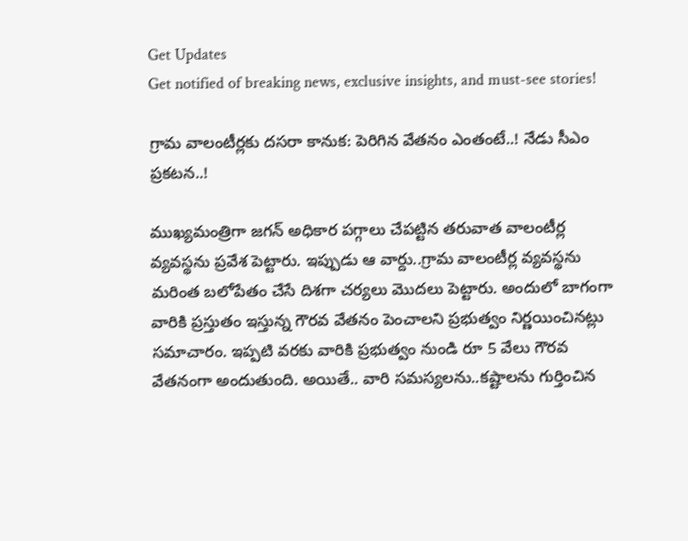Get Updates
Get notified of breaking news, exclusive insights, and must-see stories!

గ్రామ వాలంటీర్లకు దసరా కానుక: పెరిగిన వేతనం ఎంతంటే..! నేడు సీఎం ప్రకటన..!

ముఖ్యమంత్రిగా జగన్ అధికార పగ్గాలు చేపట్టిన తరువాత వాలంటీర్ల వ్యవస్థను ప్రవేశ పెట్టారు. ఇప్పుడు ఆ వార్దు..గ్రామ వాలంటీర్ల వ్యవస్థను మరింత బలోపేతం చేసే దిశగా చర్యలు మొదలు పెట్టారు. అందులో బాగంగా వారికి ప్రస్తుతం ఇస్తున్న గౌరవ వేతనం పెంచాలని ప్రభుత్వం నిర్ణయించినట్లు సమాచారం. ఇప్పటి వరకు వారికి ప్రభుత్వం నుండి రూ 5 వేలు గౌరవ వేతనంగా అందుతుంది. అయితే.. వారి సమస్యలను..కష్టాలను గుర్తించిన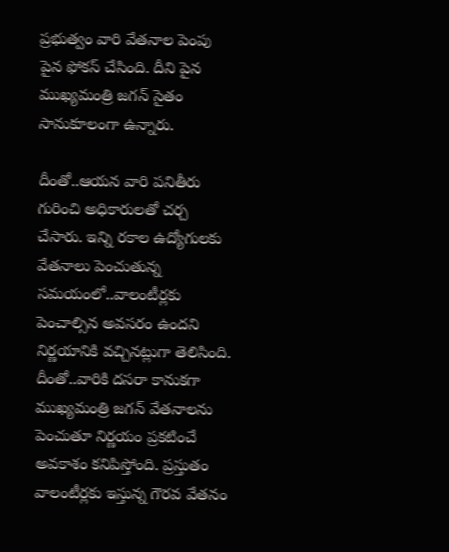ప్రభుత్వం వారి వేతనాల పెంపు పైన ఫోకస్ చేసింది. దీని పైన ముఖ్యమంత్రి జగన్ సైతం సానుకూలంగా ఉన్నారు.

దీంతో..ఆయన వారి పనితీరు గురించి అధికారులతో చర్చ చేసారు. ఇన్ని రకాల ఉద్యోగులకు వేతనాలు పెంచుతున్న సమయంలో..వాలంటీర్లకు పెంచాల్సిన అవసరం ఉందని నిర్ణయానికి వచ్చినట్లుగా తెలిసింది. దీంతో..వారికి దసరా కానుకగా ముఖ్యమంత్రి జగన్ వేతనాలను పెంచుతూ నిర్ణయం ప్రకటించే అవకాశం కనిపిస్తోంది. ప్రస్తుతం వాలంటీర్లకు ఇస్తున్న గౌరవ వేతనం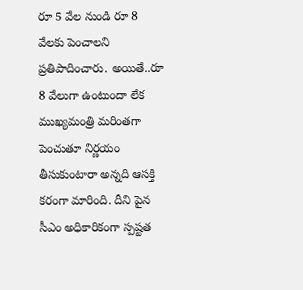రూ 5 వేల నుండి రూ 8 వేలకు పెంచాలని ప్రతిపాదించారు. అయితే..రూ 8 వేలుగా ఉంటుందా లేక ముఖ్యమంత్రి మరింతగా పెంచుతూ నిర్ణయం తీసుకుంటారా అన్నది ఆసక్తి కరంగా మారింది. దీని పైన సీఎం అధికారికంగా స్పష్టత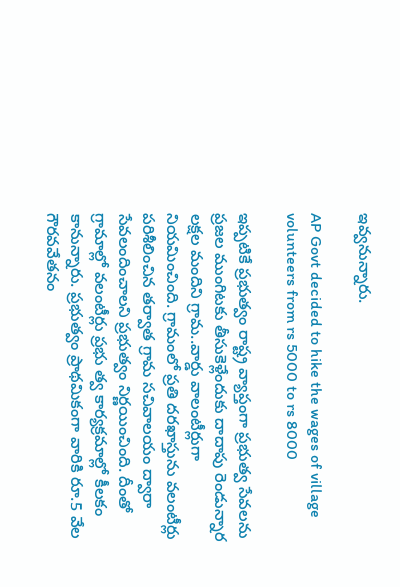ఇవ్వనున్నారు.

AP Govt decided to hike the wages of village volunteers from rs 5000 to rs 8000

ఇప్పటికే ప్రభుత్వం రాష్ట్ర వ్యాప్తంగా ప్రభుత్వ సేవలను ప్రజల ముంగిటకు తీసుకెళ్లేందుకు దాదాపు రెండున్నార లక్షల మందిని గ్రామ..వార్డు వాలంటీర్లుగా నియమించింది. గ్రామంలో ప్రతి దరఖాస్తును వలంటీర్లు పరిశీలించిన తర్వాత గ్రామ సచివాలయం ద్వారా సేవలందించాలని ప్రభుత్వం నిర్ణయించింది. దీంతో గ్రామాల్లో వలంటీర్లు ప్రభు త్వ కార్యక్రమాల్లో కీలకం కానున్నారు. ప్రభుత్వం ప్రాథమికంగా వారికి రూ.5 వేల గౌరవవేతనం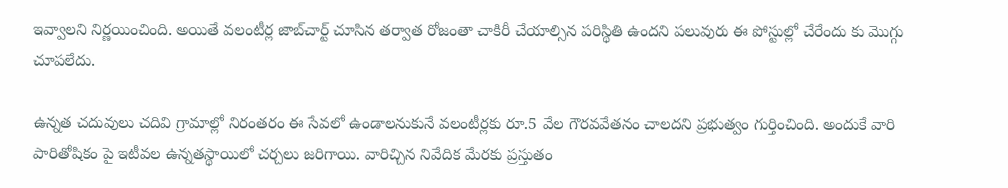ఇవ్వాలని నిర్ణయించింది. అయితే వలంటీర్ల జాబ్‌చార్ట్‌ చూసిన తర్వాత రోజంతా చాకిరీ చేయాల్సిన పరిస్థితి ఉందని పలువురు ఈ పోస్టుల్లో చేరేందు కు మొగ్గు చూపలేదు.

ఉన్నత చదువులు చదివి గ్రామాల్లో నిరంతరం ఈ సేవలో ఉండాలనుకునే వలంటీర్లకు రూ.5 వేల గౌరవవేతనం చాలదని ప్రభుత్వం గుర్తించింది. అందుకే వారి పారితోషికం పై ఇటీవల ఉన్నతస్థాయిలో చర్చలు జరిగాయి. వారిచ్చిన నివేదిక మేరకు ప్రస్తుతం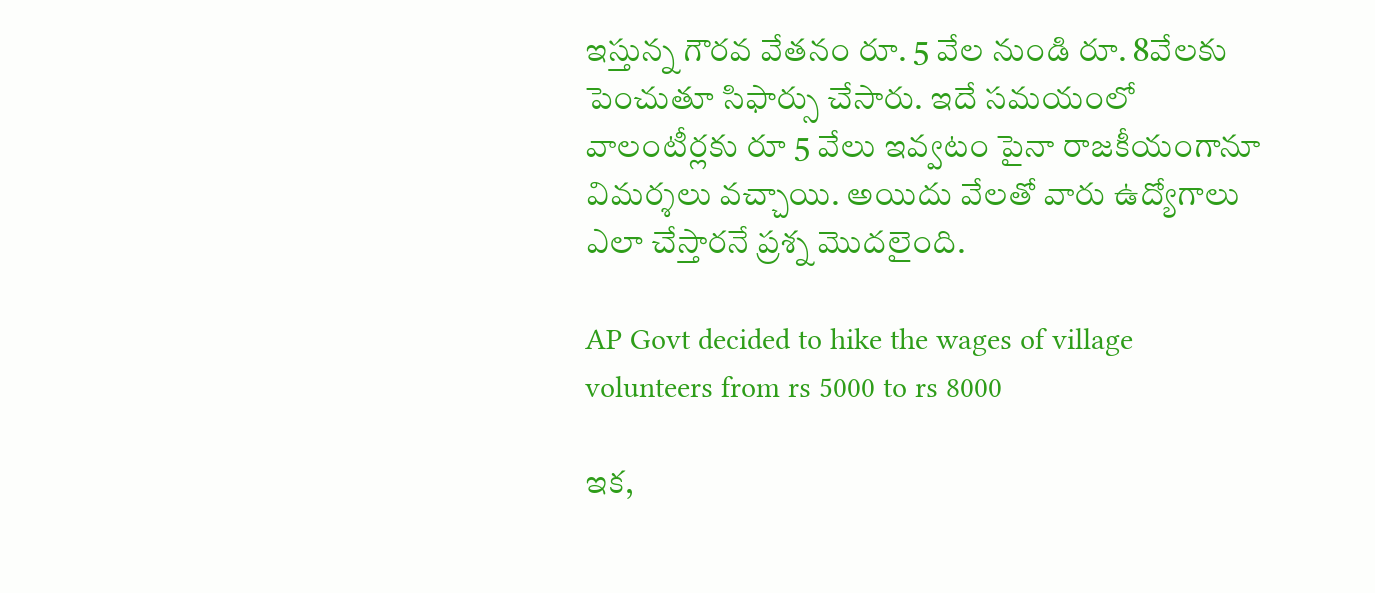ఇస్తున్న గౌరవ వేతనం రూ. 5 వేల నుండి రూ. 8వేలకు పెంచుతూ సిఫార్సు చేసారు. ఇదే సమయంలో వాలంటీర్లకు రూ 5 వేలు ఇవ్వటం పైనా రాజకీయంగానూ విమర్శలు వచ్చాయి. అయిదు వేలతో వారు ఉద్యోగాలు ఎలా చేస్తారనే ప్రశ్న మొదలైంది.

AP Govt decided to hike the wages of village volunteers from rs 5000 to rs 8000

ఇక,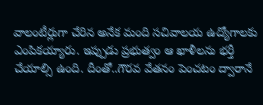వాలంటీర్లుగా చేరిన అనేక మంది సచివాలయ ఉద్యోగాలకు ఎంపికయ్యారు. ఇప్పుడు ప్రభుత్వం ఆ ఖాళీలను భర్తీ చేయాల్సి ఉంది. దీంతో..గౌరవ వేతనం పెంచటం ద్వారానే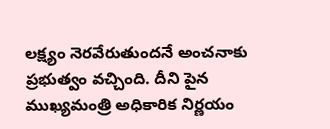లక్ష్యం నెరవేరుతుందనే అంచనాకు ప్రభుత్వం వచ్చింది. దీని పైన ముఖ్యమంత్రి అధికారిక నిర్ణయం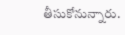తీసుకోనున్నారు.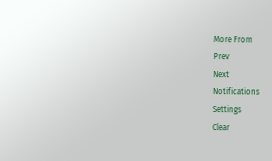More From
Prev
Next
Notifications
Settings
Clear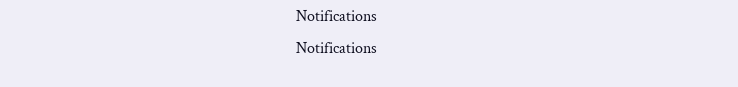Notifications
Notifications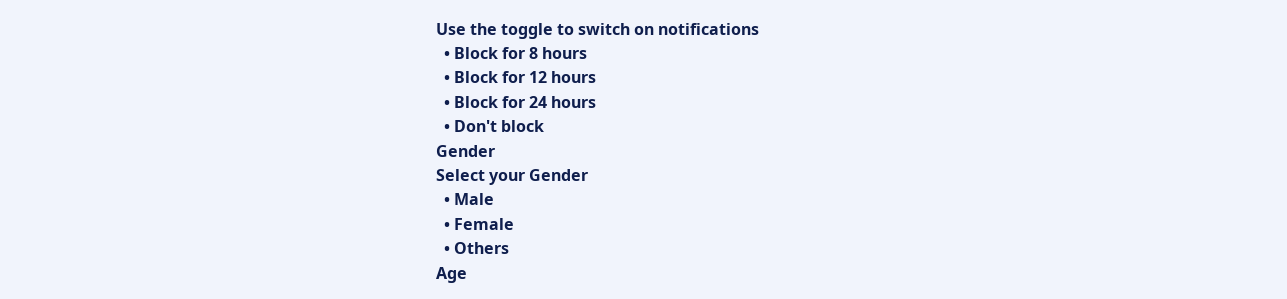Use the toggle to switch on notifications
  • Block for 8 hours
  • Block for 12 hours
  • Block for 24 hours
  • Don't block
Gender
Select your Gender
  • Male
  • Female
  • Others
Age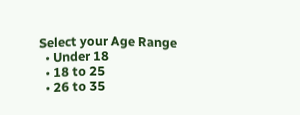Select your Age Range
  • Under 18
  • 18 to 25
  • 26 to 35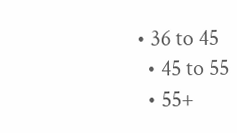• 36 to 45
  • 45 to 55
  • 55+